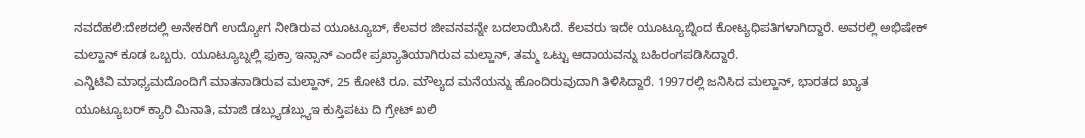ನವದೆಹಲಿ:ದೇಶದಲ್ಲಿ ಅನೇಕರಿಗೆ ಉದ್ಯೋಗ ನೀಡಿರುವ ಯೂಟ್ಯೂಬ್, ಕೆಲವರ ಜೀವನವನ್ನೇ ಬದಲಾಯಿಸಿದೆ. ಕೆಲವರು ಇದೇ ಯೂಟ್ಯೂಬ್ನಿಂದ ಕೋಟ್ಯಧಿಪತಿಗಳಾಗಿದ್ದಾರೆ. ಅವರಲ್ಲಿ ಅಭಿಷೇಕ್ ಮಲ್ಹಾನ್ ಕೂಡ ಒಬ್ಬರು. ಯೂಟ್ಯೂಬ್ನಲ್ಲಿ ಫುಕ್ರಾ ಇನ್ಸಾನ್ ಎಂದೇ ಪ್ರಖ್ಯಾತಿಯಾಗಿರುವ ಮಲ್ಹಾನ್, ತಮ್ಮ ಒಟ್ಟು ಆದಾಯವನ್ನು ಬಹಿರಂಗಪಡಿಸಿದ್ದಾರೆ.
ಎನ್ಡಿಟಿವಿ ಮಾಧ್ಯಮದೊಂದಿಗೆ ಮಾತನಾಡಿರುವ ಮಲ್ಹಾನ್, 25 ಕೋಟಿ ರೂ. ಮೌಲ್ಯದ ಮನೆಯನ್ನು ಹೊಂದಿರುವುದಾಗಿ ತಿಳಿಸಿದ್ದಾರೆ. 1997ರಲ್ಲಿ ಜನಿಸಿದ ಮಲ್ಹಾನ್, ಭಾರತದ ಖ್ಯಾತ ಯೂಟ್ಯೂಬರ್ ಕ್ಯಾರಿ ಮಿನಾತಿ, ಮಾಜಿ ಡಬ್ಲ್ಯುಡಬ್ಲ್ಯುಇ ಕುಸ್ತಿಪಟು ದಿ ಗ್ರೇಟ್ ಖಲಿ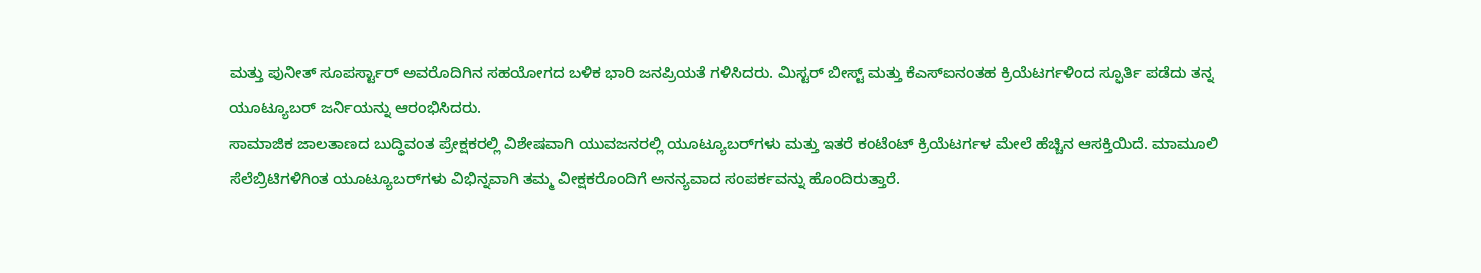ಮತ್ತು ಪುನೀತ್ ಸೂಪರ್ಸ್ಟಾರ್ ಅವರೊದಿಗಿನ ಸಹಯೋಗದ ಬಳಿಕ ಭಾರಿ ಜನಪ್ರಿಯತೆ ಗಳಿಸಿದರು. ಮಿಸ್ಟರ್ ಬೀಸ್ಟ್ ಮತ್ತು ಕೆಎಸ್ಐನಂತಹ ಕ್ರಿಯೆಟರ್ಗಳಿಂದ ಸ್ಫೂರ್ತಿ ಪಡೆದು ತನ್ನ ಯೂಟ್ಯೂಬರ್ ಜರ್ನಿಯನ್ನು ಆರಂಭಿಸಿದರು.
ಸಾಮಾಜಿಕ ಜಾಲತಾಣದ ಬುದ್ಧಿವಂತ ಪ್ರೇಕ್ಷಕರಲ್ಲಿ ವಿಶೇಷವಾಗಿ ಯುವಜನರಲ್ಲಿ ಯೂಟ್ಯೂಬರ್‌ಗಳು ಮತ್ತು ಇತರೆ ಕಂಟೆಂಟ್ ಕ್ರಿಯೆಟರ್ಗಳ ಮೇಲೆ ಹೆಚ್ಚಿನ ಆಸಕ್ತಿಯಿದೆ. ಮಾಮೂಲಿ ಸೆಲೆಬ್ರಿಟಿಗಳಿಗಿಂತ ಯೂಟ್ಯೂಬರ್‌ಗಳು ವಿಭಿನ್ನವಾಗಿ ತಮ್ಮ ವೀಕ್ಷಕರೊಂದಿಗೆ ಅನನ್ಯವಾದ ಸಂಪರ್ಕವನ್ನು ಹೊಂದಿರುತ್ತಾರೆ.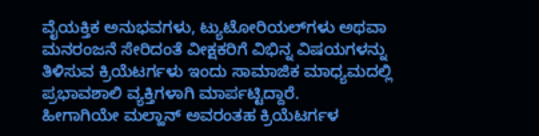ವೈಯಕ್ತಿಕ ಅನುಭವಗಳು, ಟ್ಯುಟೋರಿಯಲ್‌ಗಳು ಅಥವಾ ಮನರಂಜನೆ ಸೇರಿದಂತೆ ವೀಕ್ಷಕರಿಗೆ ವಿಭಿನ್ನ ವಿಷಯಗಳನ್ನು ತಿಳಿಸುವ ಕ್ರಿಯೆಟರ್ಗಳು ಇಂದು ಸಾಮಾಜಿಕ ಮಾಧ್ಯಮದಲ್ಲಿ ಪ್ರಭಾವಶಾಲಿ ವ್ಯಕ್ತಿಗಳಾಗಿ ಮಾರ್ಪಟ್ಟಿದ್ದಾರೆ.
ಹೀಗಾಗಿಯೇ ಮಲ್ಹಾನ್ ಅವರಂತಹ ಕ್ರಿಯೆಟರ್ಗಳ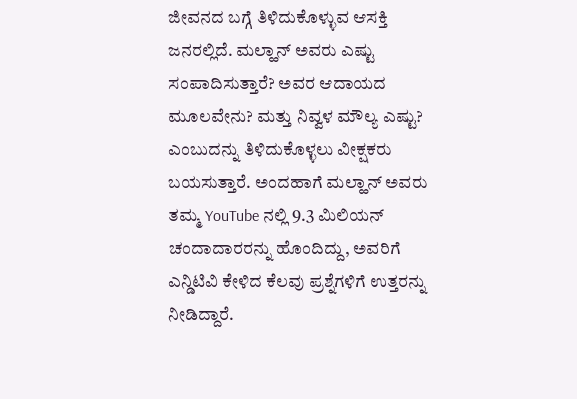ಜೀವನದ ಬಗ್ಗೆ ತಿಳಿದುಕೊಳ್ಳುವ ಆಸಕ್ತಿ ಜನರಲ್ಲಿದೆ. ಮಲ್ಹಾನ್ ಅವರು ಎಷ್ಟು ಸಂಪಾದಿಸುತ್ತಾರೆ? ಅವರ ಆದಾಯದ ಮೂಲವೇನು? ಮತ್ತು ನಿವ್ವಳ ಮೌಲ್ಯ ಎಷ್ಟು? ಎಂಬುದನ್ನು ತಿಳಿದುಕೊಳ್ಳಲು ವೀಕ್ಷಕರು ಬಯಸುತ್ತಾರೆ. ಅಂದಹಾಗೆ ಮಲ್ಹಾನ್ ಅವರು ತಮ್ಮ YouTube ನಲ್ಲಿ 9.3 ಮಿಲಿಯನ್ ಚಂದಾದಾರರನ್ನು ಹೊಂದಿದ್ದು, ಅವರಿಗೆ ಎನ್ಡಿಟಿವಿ ಕೇಳಿದ ಕೆಲವು ಪ್ರಶ್ನೆಗಳಿಗೆ ಉತ್ತರನ್ನು ನೀಡಿದ್ದಾರೆ.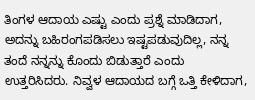ತಿಂಗಳ ಆದಾಯ ಎಷ್ಟು ಎಂದು ಪ್ರಶ್ನೆ ಮಾಡಿದಾಗ, ಅದನ್ನು ಬಹಿರಂಗಪಡಿಸಲು ಇಷ್ಟಪಡುವುದಿಲ್ಲ, ನನ್ನ ತಂದೆ ನನ್ನನ್ನು ಕೊಂದು ಬಿಡುತ್ತಾರೆ ಎಂದು ಉತ್ತರಿಸಿದರು. ನಿವ್ವಳ ಆದಾಯದ ಬಗ್ಗೆ ಒತ್ತಿ ಕೇಳಿದಾಗ,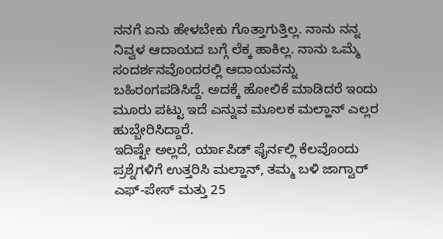ನನಗೆ ಏನು ಹೇಳಬೇಕು ಗೊತ್ತಾಗುತ್ತಿಲ್ಲ. ನಾನು ನನ್ನ ನಿವ್ವಳ ಆದಾಯದ ಬಗ್ಗೆ ಲೆಕ್ಕ ಹಾಕಿಲ್ಲ. ನಾನು ಒಮ್ಮೆ ಸಂದರ್ಶನವೊಂದರಲ್ಲಿ ಆದಾಯವನ್ನು ಬಹಿರಂಗಪಡಿಸಿದ್ದೆ. ಅದಕ್ಕೆ ಹೋಲಿಕೆ ಮಾಡಿದರೆ ಇಂದು ಮೂರು ಪಟ್ಟು ಇದೆ ಎನ್ನುವ ಮೂಲಕ ಮಲ್ಹಾನ್ ಎಲ್ಲರ ಹುಬ್ಬೇರಿಸಿದ್ದಾರೆ.
ಇದಿಷ್ಟೇ ಅಲ್ಲದೆ, ರ್ಯಾಪಿಡ್ ಫೈರ್ನಲ್ಲಿ ಕೆಲವೊಂದು ಪ್ರಶ್ನೆಗಳಿಗೆ ಉತ್ತರಿಸಿ ಮಲ್ಹಾನ್, ತಮ್ಮ ಬಳಿ ಜಾಗ್ವಾರ್ ಎಫ್-ಪೇಸ್ ಮತ್ತು 25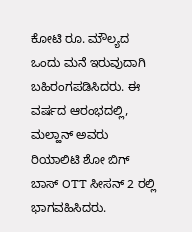ಕೋಟಿ ರೂ. ಮೌಲ್ಯದ ಒಂದು ಮನೆ ಇರುವುದಾಗಿ ಬಹಿರಂಗಪಡಿಸಿದರು. ಈ ವರ್ಷದ ಆರಂಭದಲ್ಲಿ, ಮಲ್ಹಾನ್ ಅವರು ರಿಯಾಲಿಟಿ ಶೋ ಬಿಗ್ ಬಾಸ್ OTT ಸೀಸನ್ 2 ರಲ್ಲಿ ಭಾಗವಹಿಸಿದರು.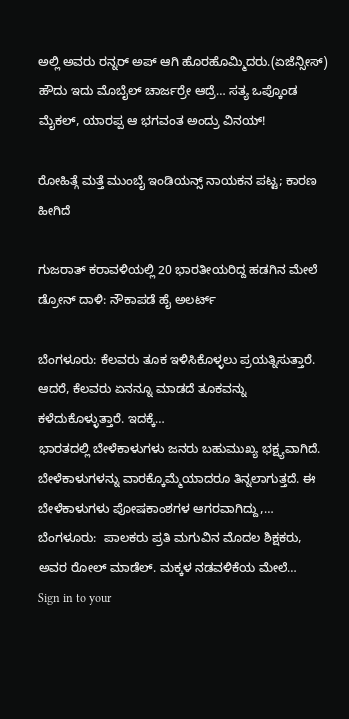ಅಲ್ಲಿ ಅವರು ರನ್ನರ್ ಅಪ್ ಆಗಿ ಹೊರಹೊಮ್ಮಿದರು.(ಏಜೆನ್ಸೀಸ್)
ಹೌದು ಇದು ಮೊಬೈಲ್ ಚಾರ್ಜರ್ರೇ ಆದ್ರೆ… ಸತ್ಯ ಒಪ್ಕೊಂಡ ಮೈಕಲ್, ಯಾರಪ್ಪ ಆ ಭಗವಂತ ಅಂದ್ರು ವಿನಯ್!

ರೋಹಿತ್ಗೆ ಮತ್ತೆ ಮುಂಬೈ ಇಂಡಿಯನ್ಸ್ ನಾಯಕನ ಪಟ್ಟ; ಕಾರಣ ಹೀಗಿದೆ

ಗುಜರಾತ್ ಕರಾವಳಿಯಲ್ಲಿ 20 ಭಾರತೀಯರಿದ್ದ ಹಡಗಿನ ಮೇಲೆ ಡ್ರೋನ್ ದಾಳಿ: ನೌಕಾಪಡೆ ಹೈ ಅಲರ್ಟ್

ಬೆಂಗಳೂರು: ಕೆಲವರು ತೂಕ ಇಳಿಸಿಕೊಳ್ಳಲು ಪ್ರಯತ್ನಿಸುತ್ತಾರೆ. ಆದರೆ, ಕೆಲವರು ಏನನ್ನೂ ಮಾಡದೆ ತೂಕವನ್ನು ಕಳೆದುಕೊಳ್ಳುತ್ತಾರೆ. ಇದಕ್ಕೆ…
ಭಾರತದಲ್ಲಿ ಬೇಳೆಕಾಳುಗಳು ಜನರು ಬಹುಮುಖ್ಯ ಭಕ್ಷ್ಯವಾಗಿದೆ. ಬೇಳೆಕಾಳುಗಳನ್ನು ವಾರಕ್ಕೊಮ್ಮೆಯಾದರೂ ತಿನ್ನಲಾಗುತ್ತದೆ. ಈ ಬೇಳೆಕಾಳುಗಳು ಪೋಷಕಾಂಶಗಳ ಆಗರವಾಗಿದ್ದು,…
ಬೆಂಗಳೂರು:  ಪಾಲಕರು ಪ್ರತಿ ಮಗುವಿನ ಮೊದಲ ಶಿಕ್ಷಕರು, ಅವರ ರೋಲ್ ಮಾಡೆಲ್. ಮಕ್ಕಳ ನಡವಳಿಕೆಯ ಮೇಲೆ…
Sign in to your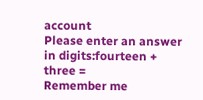account
Please enter an answer in digits:fourteen + three =
Remember me